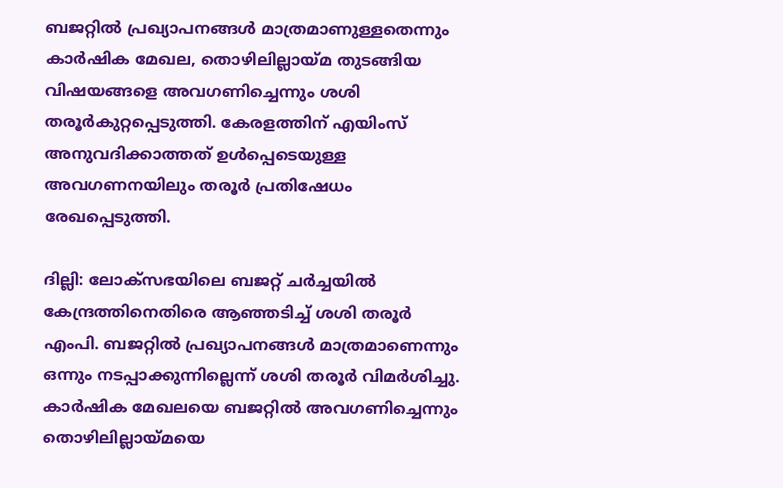ബജറ്റില്‍ പ്രഖ്യാപനങ്ങള്‍ മാത്രമാണുള്ളതെന്നും കാര്‍ഷിക മേഖല, തൊഴിലില്ലായ്മ തുടങ്ങിയ വിഷയങ്ങളെ അവഗണിച്ചെന്നും ശശി തരൂര്‍കുറ്റപ്പെടുത്തി. കേരളത്തിന് എയിംസ് അനുവദിക്കാത്തത് ഉള്‍പ്പെടെയുള്ള അവഗണനയിലും തരൂര്‍ പ്രതിഷേധം രേഖപ്പെടുത്തി.

ദില്ലി: ലോക്സഭയിലെ ബജറ്റ് ചര്‍ച്ചയില്‍ കേന്ദ്രത്തിനെതിരെ ആഞ്ഞടിച്ച് ശശി തരൂര്‍ എംപി. ബജറ്റില്‍ പ്രഖ്യാപനങ്ങള്‍ മാത്രമാണെന്നും ഒന്നും നടപ്പാക്കുന്നില്ലെന്ന് ശശി തരൂര്‍ വിമര്‍ശിച്ചു. കാര്‍ഷിക മേഖലയെ ബജറ്റില്‍ അവഗണിച്ചെന്നും തൊഴിലില്ലായ്മയെ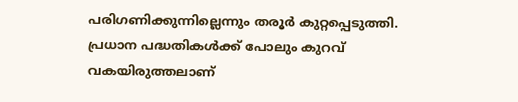പരിഗണിക്കുന്നില്ലെന്നും തരൂര്‍ കുറ്റപ്പെടുത്തി. പ്രധാന പദ്ധതികള്‍ക്ക് പോലും കുറവ് വകയിരുത്തലാണ്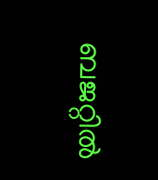ബജറ്റില്‍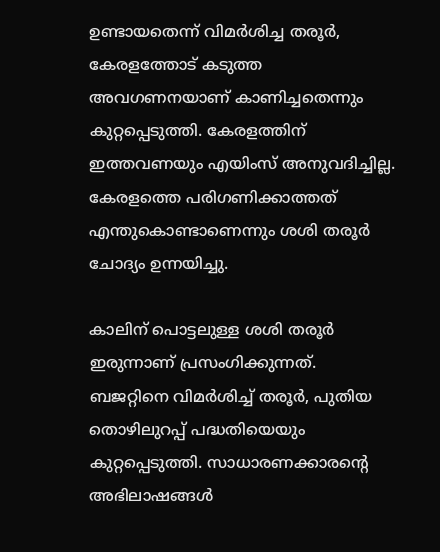ഉണ്ടായതെന്ന് വിമര്‍ശിച്ച തരൂര്‍, കേരളത്തോട് കടുത്ത അവഗണനയാണ് കാണിച്ചതെന്നും കുറ്റപ്പെടുത്തി. കേരളത്തിന് ഇത്തവണയും എയിംസ് അനുവദിച്ചില്ല. കേരളത്തെ പരിഗണിക്കാത്തത് എന്തുകൊണ്ടാണെന്നും ശശി തരൂര്‍ ചോദ്യം ഉന്നയിച്ചു.

കാലിന് പൊട്ടലുള്ള ശശി തരൂർ ഇരുന്നാണ് പ്രസംഗിക്കുന്നത്. ബജറ്റിനെ വിമർശിച്ച് തരൂർ, പുതിയ തൊഴിലുറപ്പ് പദ്ധതിയെയും കുറ്റപ്പെടുത്തി. സാധാരണക്കാരന്റെ അഭിലാഷങ്ങൾ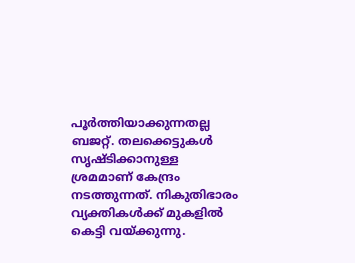പൂർത്തിയാക്കുന്നതല്ല ബജറ്റ്. തലക്കെട്ടുകൾ സൃഷ്ടിക്കാനുള്ള ശ്രമമാണ് കേന്ദ്രം നടത്തുന്നത്. നികുതിഭാരം വ്യക്തികൾക്ക് മുകളില്‍ കെട്ടി വയ്ക്കുന്നു.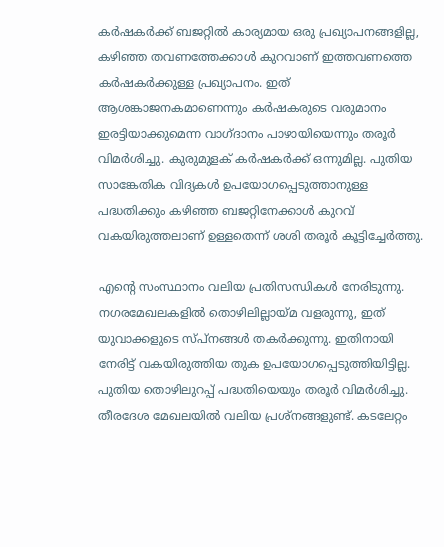കർഷകർക്ക് ബജറ്റില്‍ കാര്യമായ ഒരു പ്രഖ്യാപനങ്ങളില്ല, കഴിഞ്ഞ തവണത്തേക്കാൾ കുറവാണ് ഇത്തവണത്തെ കർഷകർക്കുള്ള പ്രഖ്യാപനം. ഇത് ആശങ്കാജനകമാണെന്നും കർഷകരുടെ വരുമാനം ഇരട്ടിയാക്കുമെന്ന വാഗ്ദാനം പാഴായിയെന്നും തരൂര്‍ വിമര്‍ശിച്ചു. കുരുമുളക് കർഷകർക്ക് ഒന്നുമില്ല. പുതിയ സാങ്കേതിക വിദ്യകൾ ഉപയോഗപ്പെടുത്താനുള്ള പദ്ധതിക്കും കഴിഞ്ഞ ബജറ്റിനേക്കാൾ കുറവ് വകയിരുത്തലാണ് ഉള്ളതെന്ന് ശശി തരൂര്‍ കൂട്ടിച്ചേര്‍ത്തു.

എന്റെ സംസ്ഥാനം വലിയ പ്രതിസന്ധികൾ നേരിടുന്നു. നഗരമേഖലകളില്‍ തൊഴിലില്ലായ്മ വളരുന്നു, ഇത് യുവാക്കളുടെ സ്പ്നങ്ങൾ തകർക്കുന്നു. ഇതിനായി നേരിട്ട് വകയിരുത്തിയ തുക ഉപയോഗപ്പെടുത്തിയിട്ടില്ല. പുതിയ തൊഴിലുറപ്പ് പദ്ധതിയെയും തരൂർ വിമർശിച്ചു. തീരദേശ മേഖലയില്‍ വലിയ പ്രശ്നങ്ങളുണ്ട്. കടലേറ്റം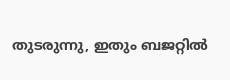തുടരുന്നു, ഇതും ബജറ്റില്‍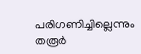പരിഗണിച്ചില്ലെന്നും തരൂര്‍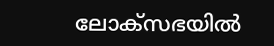ലോക്സഭയില്‍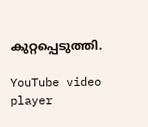കുറ്റപ്പെടുത്തി.

YouTube video player